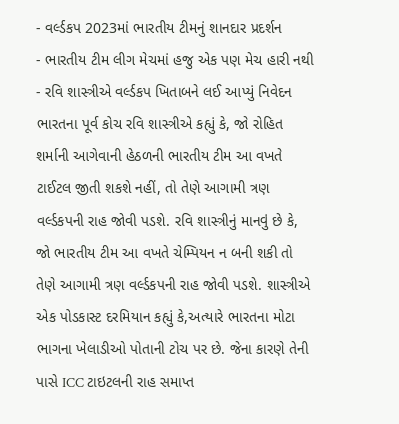- વર્લ્ડકપ 2023માં ભારતીય ટીમનું શાનદાર પ્રદર્શન
- ભારતીય ટીમ લીગ મેચમાં હજુ એક પણ મેચ હારી નથી
- રવિ શાસ્ત્રીએ વર્લ્ડકપ ખિતાબને લઈ આપ્યું નિવેદન
ભારતના પૂર્વ કોચ રવિ શાસ્ત્રીએ કહ્યું કે, જો રોહિત શર્માની આગેવાની હેઠળની ભારતીય ટીમ આ વખતે ટાઈટલ જીતી શકશે નહીં, તો તેણે આગામી ત્રણ વર્લ્ડકપની રાહ જોવી પડશે. રવિ શાસ્ત્રીનું માનવું છે કે, જો ભારતીય ટીમ આ વખતે ચેમ્પિયન ન બની શકી તો તેણે આગામી ત્રણ વર્લ્ડકપની રાહ જોવી પડશે. શાસ્ત્રીએ એક પોડકાસ્ટ દરમિયાન કહ્યું કે,અત્યારે ભારતના મોટા ભાગના ખેલાડીઓ પોતાની ટોચ પર છે. જેના કારણે તેની પાસે ICC ટાઇટલની રાહ સમાપ્ત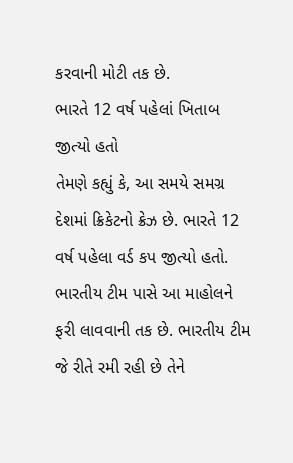કરવાની મોટી તક છે.
ભારતે 12 વર્ષ પહેલાં ખિતાબ જીત્યો હતો
તેમણે કહ્યું કે, આ સમયે સમગ્ર દેશમાં ક્રિકેટનો ક્રેઝ છે. ભારતે 12 વર્ષ પહેલા વર્ડ કપ જીત્યો હતો. ભારતીય ટીમ પાસે આ માહોલને ફરી લાવવાની તક છે. ભારતીય ટીમ જે રીતે રમી રહી છે તેને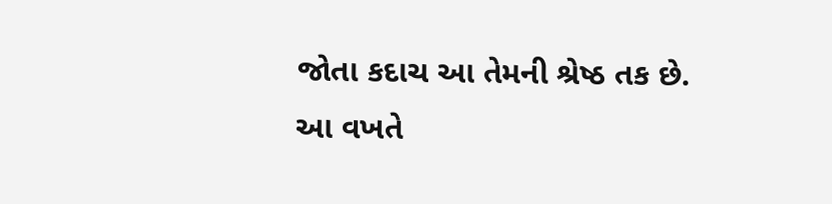જોતા કદાચ આ તેમની શ્રેષ્ઠ તક છે.
આ વખતે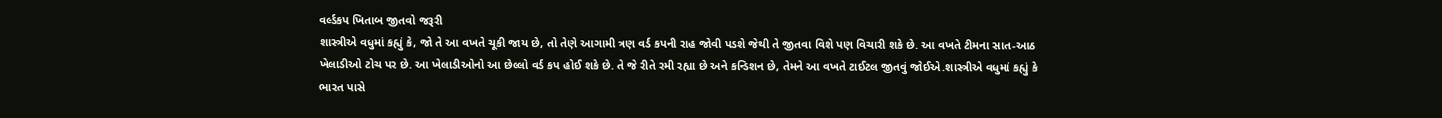વર્લ્ડકપ ખિતાબ જીતવો જરૂરી
શાસ્ત્રીએ વધુમાં કહ્યું કે, જો તે આ વખતે ચૂકી જાય છે, તો તેણે આગામી ત્રણ વર્ડ કપની રાહ જોવી પડશે જેથી તે જીતવા વિશે પણ વિચારી શકે છે. આ વખતે ટીમના સાત-આઠ ખેલાડીઓ ટોચ પર છે. આ ખેલાડીઓનો આ છેલ્લો વર્ડ કપ હોઈ શકે છે. તે જે રીતે રમી રહ્યા છે અને કન્ડિશન છે, તેમને આ વખતે ટાઈટલ જીતવું જોઈએ.શાસ્ત્રીએ વધુમાં કહ્યું કે ભારત પાસે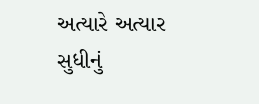અત્યારે અત્યાર સુધીનું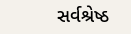સર્વશ્રેષ્ઠ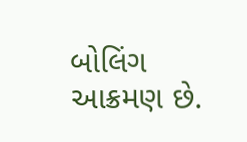બોલિંગ આક્રમણ છે.